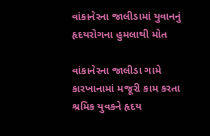વાંકાનેરના જાલીડામાં યુવાનનું હૃદયરોગના હુમલાથી મોત

વાંકાનેરના જાલીડા ગામે કારખાનામાં મજૂરી કામ કરતા શ્રમિક યુવકને હૃદય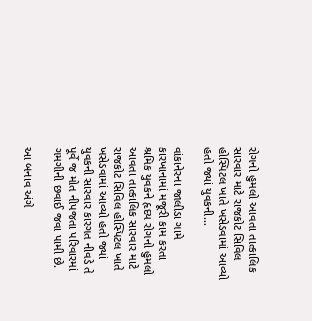રોગનો હુમલો આવતા તાત્કાલિક સારવાર માટે રાજકોટ સિવિલ હોસ્પિટલ ખાતે ખસેડવામાં આવ્યો હતો જ્યાં યુવકની…

વાંકાનેરના જાલીડા ગામે કારખાનામાં મજૂરી કામ કરતા શ્રમિક યુવકને હૃદય રોગનો હુમલો આવતા તાત્કાલિક સારવાર માટે રાજકોટ સિવિલ હોસ્પિટલ ખાતે ખસેડવામાં આવ્યો હતો જ્યાં યુવકની સારવાર કારગત નીવડે તે પૂર્વે જ મોત નીપજતા પરિવારમાં ગમગીની છવાઈ જવા પામી છે.

આ બનાવ અંગે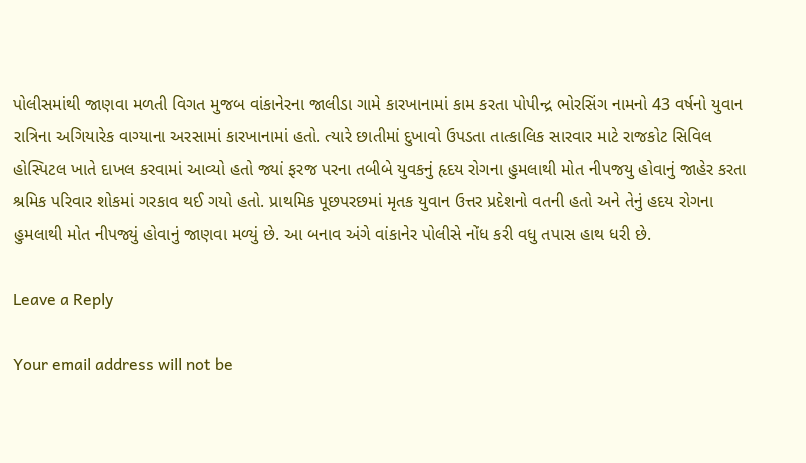પોલીસમાંથી જાણવા મળતી વિગત મુજબ વાંકાનેરના જાલીડા ગામે કારખાનામાં કામ કરતા પોપીન્દ્ર ભોરસિંગ નામનો 43 વર્ષનો યુવાન રાત્રિના અગિયારેક વાગ્યાના અરસામાં કારખાનામાં હતો. ત્યારે છાતીમાં દુખાવો ઉપડતા તાત્કાલિક સારવાર માટે રાજકોટ સિવિલ હોસ્પિટલ ખાતે દાખલ કરવામાં આવ્યો હતો જ્યાં ફરજ પરના તબીબે યુવકનું હૃદય રોગના હુમલાથી મોત નીપજયુ હોવાનું જાહેર કરતા શ્રમિક પરિવાર શોકમાં ગરકાવ થઈ ગયો હતો. પ્રાથમિક પૂછપરછમાં મૃતક યુવાન ઉત્તર પ્રદેશનો વતની હતો અને તેનું હદય રોગના હુમલાથી મોત નીપજ્યું હોવાનું જાણવા મળ્યું છે. આ બનાવ અંગે વાંકાનેર પોલીસે નોંધ કરી વધુ તપાસ હાથ ધરી છે.

Leave a Reply

Your email address will not be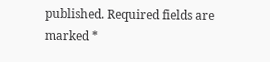published. Required fields are marked *